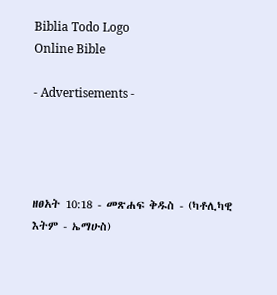Biblia Todo Logo
Online Bible

- Advertisements -




ዘፀአት 10:18 - መጽሐፍ ቅዱስ - (ካቶሊካዊ እትም - ኤማሁስ)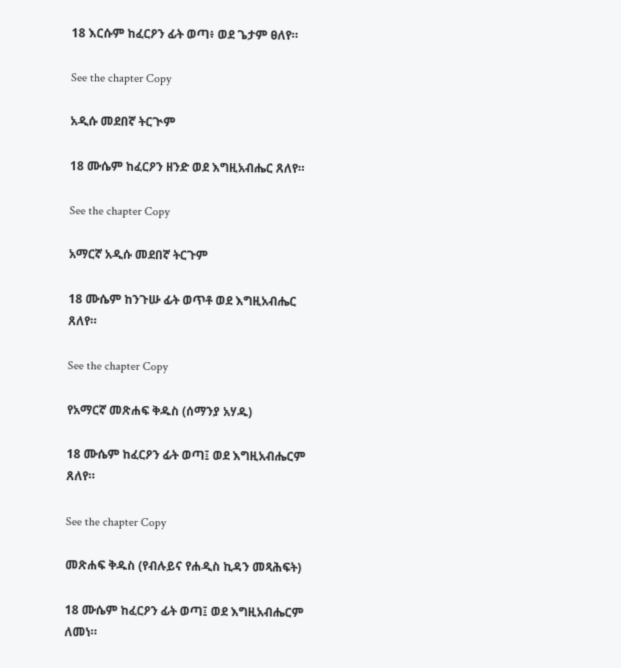18 እርሱም ከፈርዖን ፊት ወጣ፥ ወደ ጌታም ፀለየ።

See the chapter Copy

አዲሱ መደበኛ ትርጒም

18 ሙሴም ከፈርዖን ዘንድ ወደ እግዚአብሔር ጸለየ።

See the chapter Copy

አማርኛ አዲሱ መደበኛ ትርጉም

18 ሙሴም ከንጉሡ ፊት ወጥቶ ወደ እግዚአብሔር ጸለየ።

See the chapter Copy

የአማርኛ መጽሐፍ ቅዱስ (ሰማንያ አሃዱ)

18 ሙሴም ከፈርዖን ፊት ወጣ፤ ወደ እግዚአብሔርም ጸለየ።

See the chapter Copy

መጽሐፍ ቅዱስ (የብሉይና የሐዲስ ኪዳን መጻሕፍት)

18 ሙሴም ከፈርዖን ፊት ወጣ፤ ወደ እግዚአብሔርም ለመነ።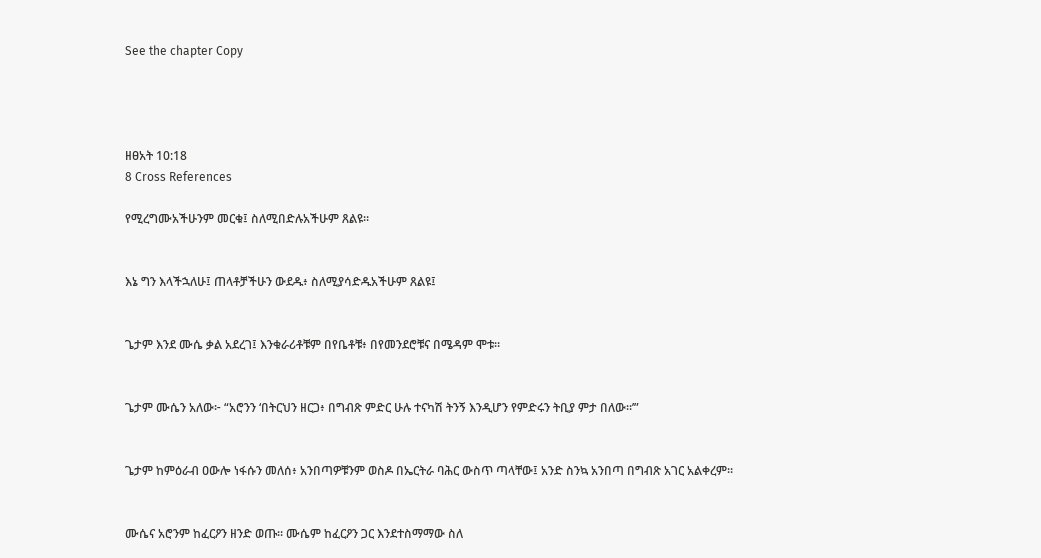See the chapter Copy




ዘፀአት 10:18
8 Cross References

የሚረግሙአችሁንም መርቁ፤ ስለሚበድሉአችሁም ጸልዩ።


እኔ ግን እላችኋለሁ፤ ጠላቶቻችሁን ውደዱ፥ ስለሚያሳድዱአችሁም ጸልዩ፤


ጌታም እንደ ሙሴ ቃል አደረገ፤ እንቁራሪቶቹም በየቤቶቹ፥ በየመንደሮቹና በሜዳም ሞቱ።


ጌታም ሙሴን አለው፦ “አሮንን ‘በትርህን ዘርጋ፥ በግብጽ ምድር ሁሉ ተናካሽ ትንኝ እንዲሆን የምድሩን ትቢያ ምታ በለው።’”


ጌታም ከምዕራብ ዐውሎ ነፋሱን መለሰ፥ አንበጣዎቹንም ወስዶ በኤርትራ ባሕር ውስጥ ጣላቸው፤ አንድ ስንኳ አንበጣ በግብጽ አገር አልቀረም።


ሙሴና አሮንም ከፈርዖን ዘንድ ወጡ። ሙሴም ከፈርዖን ጋር እንደተስማማው ስለ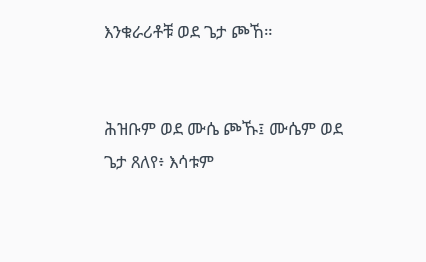እንቁራሪቶቹ ወደ ጌታ ጮኸ።


ሕዝቡም ወደ ሙሴ ጮኹ፤ ሙሴም ወደ ጌታ ጸለየ፥ እሳቱም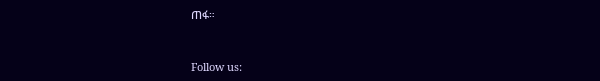ጠፋ።


Follow us: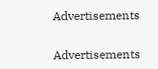Advertisements


Advertisements